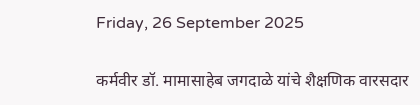Friday, 26 September 2025

कर्मवीर डॉ. मामासाहेब जगदाळे यांचे शैक्षणिक वारसदार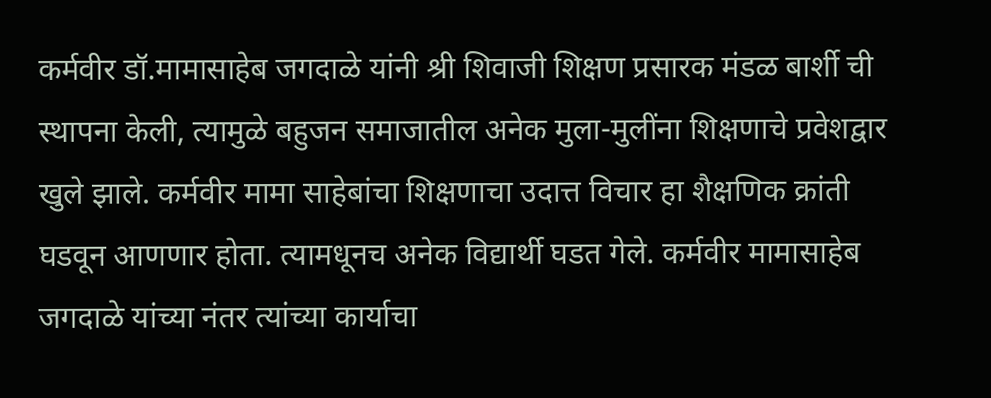कर्मवीर डॉ.मामासाहेब जगदाळे यांनी श्री शिवाजी शिक्षण प्रसारक मंडळ बार्शी ची स्थापना केली, त्यामुळे बहुजन समाजातील अनेक मुला-मुलींना शिक्षणाचे प्रवेशद्वार खुले झाले. कर्मवीर मामा साहेबांचा शिक्षणाचा उदात्त विचार हा शैक्षणिक क्रांती घडवून आणणार होता. त्यामधूनच अनेक विद्यार्थी घडत गेले. कर्मवीर मामासाहेब जगदाळे यांच्या नंतर त्यांच्या कार्याचा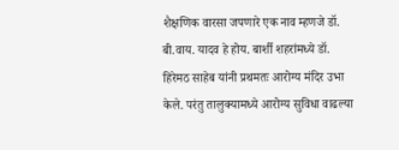शैक्षणिक वारसा जपणारे एक नाव म्हणजे डॉ. बी.वाय. यादव हे होय. बार्शी शहरांमध्ये डॉ. हिरेमठ साहेब यांनी प्रथमतः आरोग्य मंदिर उभा केले. परंतु तालुक्यामध्ये आरोग्य सुविधा वाढल्या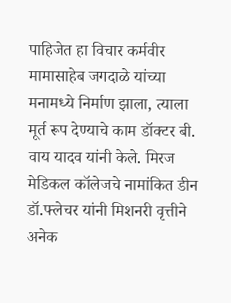पाहिजेत हा विचार कर्मवीर मामासाहेब जगदाळे यांच्या मनामध्ये निर्माण झाला, त्याला मूर्त रूप देण्याचे काम डॉक्टर बी. वाय यादव यांनी केले. मिरज मेडिकल कॉलेजचे नामांकित डीन डॉ.फ्लेचर यांनी मिशनरी वृत्तीने अनेक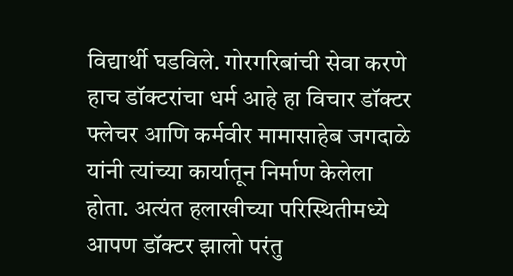विद्यार्थी घडविले. गोरगरिबांची सेवा करणे हाच डॉक्टरांचा धर्म आहे हा विचार डॉक्टर फ्लेचर आणि कर्मवीर मामासाहेब जगदाळे यांनी त्यांच्या कार्यातून निर्माण केलेला होता. अत्यंत हलाखीच्या परिस्थितीमध्ये आपण डॉक्टर झालो परंतु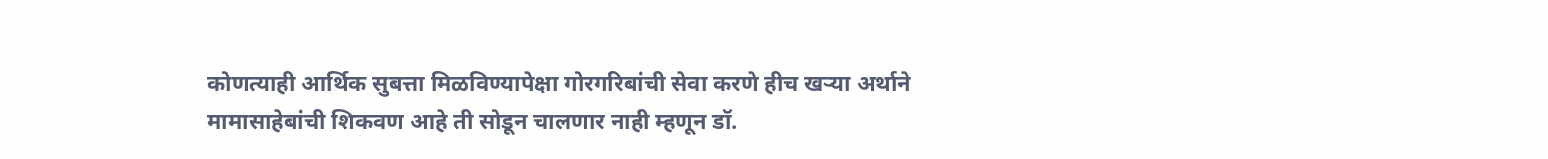कोणत्याही आर्थिक सुबत्ता मिळविण्यापेक्षा गोरगरिबांची सेवा करणे हीच खऱ्या अर्थाने मामासाहेबांची शिकवण आहे ती सोडून चालणार नाही म्हणून डॉ.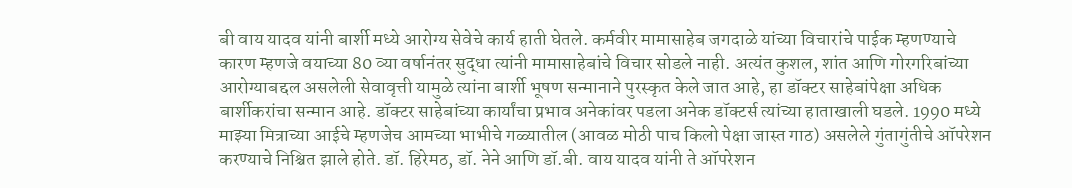बी वाय यादव यांनी बार्शी मध्ये आरोग्य सेवेचे कार्य हाती घेतले. कर्मवीर मामासाहेब जगदाळे यांच्या विचारांचे पाईक म्हणण्याचे कारण म्हणजे वयाच्या 80 व्या वर्षानंतर सुद्धा त्यांनी मामासाहेबांचे विचार सोडले नाही. अत्यंत कुशल, शांत आणि गोरगरिबांच्या आरोग्याबद्दल असलेली सेवावृत्ती यामुळे त्यांना बार्शी भूषण सन्मानाने पुरस्कृत केले जात आहे, हा डॉक्टर साहेबांपेक्षा अधिक बार्शीकरांचा सन्मान आहे. डॉक्टर साहेबांच्या कार्यांचा प्रभाव अनेकांवर पडला अनेक डॉक्टर्स त्यांच्या हाताखाली घडले. 1990 मध्ये माझ्या मित्राच्या आईचे म्हणजेच आमच्या भाभीचे गळ्यातील (आवळ मोठी पाच किलो पेक्षा जास्त गाठ) असलेले गुंतागुंतीचे ऑपरेशन करण्याचे निश्चित झाले होते. डॉ. हिरेमठ, डॉ. नेने आणि डॉ.बी. वाय यादव यांनी ते ऑपरेशन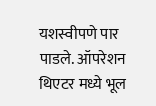यशस्वीपणे पार पाडले. ऑपरेशन थिएटर मध्ये भूल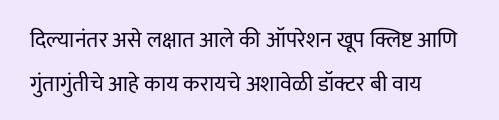दिल्यानंतर असे लक्षात आले की ऑपरेशन खूप क्लिष्ट आणि गुंतागुंतीचे आहे काय करायचे अशावेळी डॉक्टर बी वाय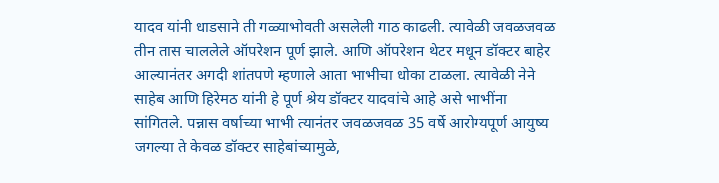यादव यांनी धाडसाने ती गळ्याभोवती असलेली गाठ काढली. त्यावेळी जवळजवळ तीन तास चाललेले ऑपरेशन पूर्ण झाले. आणि ऑपरेशन थेटर मधून डॉक्टर बाहेर आल्यानंतर अगदी शांतपणे म्हणाले आता भाभीचा धोका टाळला. त्यावेळी नेने साहेब आणि हिरेमठ यांनी हे पूर्ण श्रेय डॉक्टर यादवांचे आहे असे भाभींना सांगितले. पन्नास वर्षाच्या भाभी त्यानंतर जवळजवळ 35 वर्षे आरोग्यपूर्ण आयुष्य जगल्या ते केवळ डॉक्टर साहेबांच्यामुळे,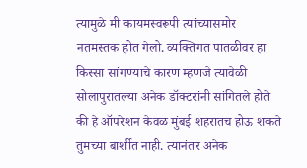त्यामुळे मी कायमस्वरूपी त्यांच्यासमोर नतमस्तक होत गेलो. व्यक्तिगत पातळीवर हा किस्सा सांगण्याचे कारण म्हणजे त्यावेळी सोलापुरातल्या अनेक डॉक्टरांनी सांगितले होते की हे ऑपरेशन केवळ मुंबई शहरातच होऊ शकते तुमच्या बार्शीत नाही. त्यानंतर अनेक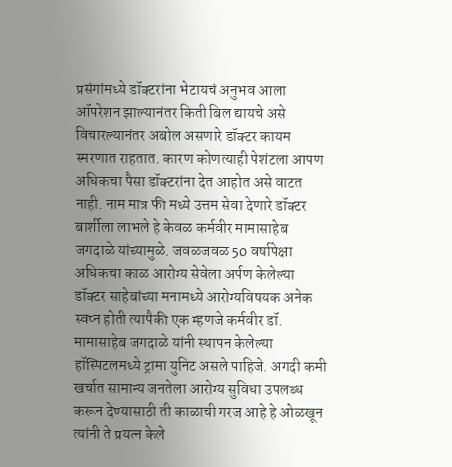प्रसंगांमध्ये डॉक्टरांना भेटायचं अनुभव आला ऑपरेशन झाल्यानंतर किती बिल द्यायचे असे विचारल्यानंतर अबोल असणारे डॉक्टर कायम स्मरणात राहतात. कारण कोणत्याही पेशंटला आपण अधिकचा पैसा डॉक्टरांना देत आहोत असे वाटत नाही. नाम मात्र फी मध्ये उत्तम सेवा देणारे डॉक्टर बार्शीला लाभले हे केवळ कर्मवीर मामासाहेब जगदाळे यांच्यामुळे. जवळजवळ 50 वर्षापेक्षा अधिकचा काळ आरोग्य सेवेला अर्पण केलेल्या डॉक्टर साहेबांच्या मनामध्ये आरोग्यविषयक अनेक स्वप्न होती त्यापैकी एक म्हणजे कर्मवीर डॉ. मामासाहेब जगदाळे यांनी स्थापन केलेल्या हॉस्पिटलमध्ये ट्रामा युनिट असले पाहिजे. अगदी कमी खर्चात सामान्य जनतेला आरोग्य सुविधा उपलब्ध करून देण्यासाठी ती काळाची गरज आहे हे ओळखून त्यांनी ते प्रयत्न केले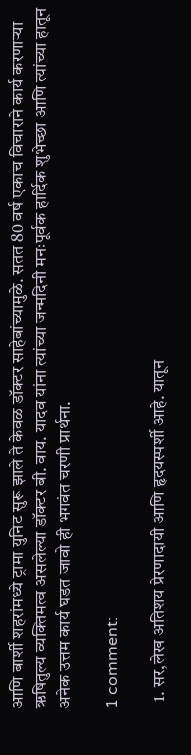आणि बार्शी शहरांमध्ये ट्रामा युनिट सुरू झाले ते केवळ डॉक्टर साहेबांच्यामुळे. सतत 80 वर्ष एकाच विचाराने कार्य करणाऱ्या ऋषितुल्य व्यक्तिमत्व असलेल्या डॉक्टर बी. वाय. यादव यांना त्यांच्या जन्मदिनी मनःपूर्वक हार्दिक शुभेच्छा आणि त्यांच्या हातून अनेक उत्तम कार्य घडत जावो ही भगवंत चरणी प्रार्थना.

1 comment:

  1. सर,लेख अतिशय प्रेरणादायी आणि हृदयस्पर्शी आहे. यातून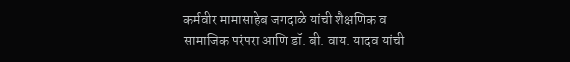कर्मवीर मामासाहेब जगदाळे यांची शैक्षणिक व सामाजिक परंपरा आणि डॉ. बी. वाय. यादव यांची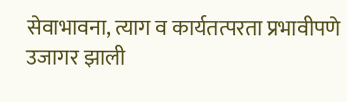सेवाभावना, त्याग व कार्यतत्परता प्रभावीपणे उजागर झाली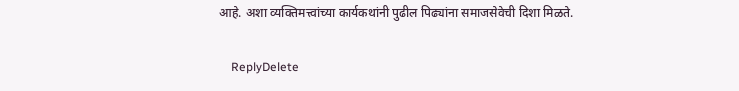आहे. अशा व्यक्तिमत्त्वांच्या कार्यकथांनी पुढील पिढ्यांना समाजसेवेची दिशा मिळते.

    ReplyDelete